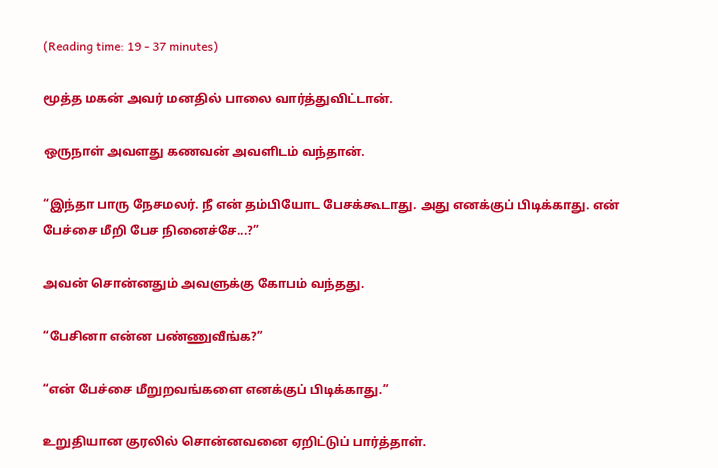(Reading time: 19 - 37 minutes)

மூத்த மகன் அவர் மனதில் பாலை வார்த்துவிட்டான்.

ஒருநாள் அவளது கணவன் அவளிடம் வந்தான்.

“இந்தா பாரு நேசமலர். நீ என் தம்பியோட பேசக்கூடாது. அது எனக்குப் பிடிக்காது. என் பேச்சை மீறி பேச நினைச்சே...?”

அவன் சொன்னதும் அவளுக்கு கோபம் வந்தது.

“பேசினா என்ன பண்ணுவீங்க?”

“என் பேச்சை மீறுறவங்களை எனக்குப் பிடிக்காது.”

உறுதியான குரலில் சொன்னவனை ஏறிட்டுப் பார்த்தாள்.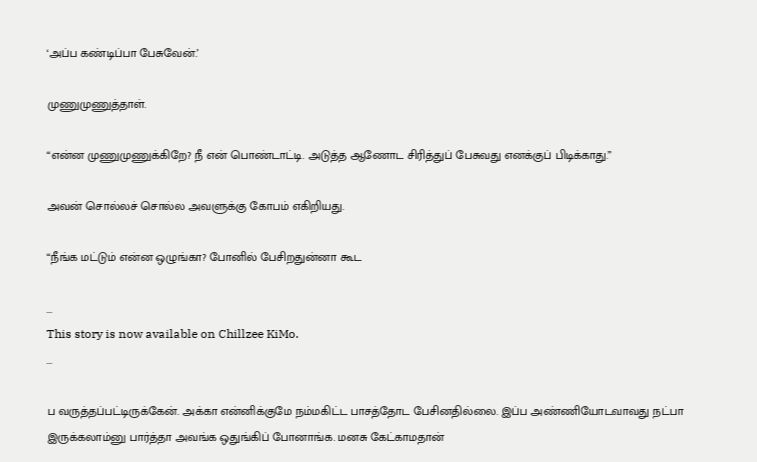‘அப்ப கண்டிப்பா பேசுவேன்.’

முணுமுணுத்தாள்.

“என்ன முணுமுணுக்கிறே? நீ என் பொண்டாட்டி. அடுத்த ஆணோட சிரித்துப் பேசுவது எனக்குப் பிடிக்காது.”

அவன் சொல்லச் சொல்ல அவளுக்கு கோபம் எகிறியது.

“நீங்க மட்டும் என்ன ஒழுங்கா? போனில் பேசிறதுன்னா கூட

...
This story is now available on Chillzee KiMo.
...

ப வருத்தப்பட்டிருக்கேன். அக்கா என்னிக்குமே நம்மகிட்ட பாசத்தோட பேசினதில்லை. இப்ப அண்ணியோடவாவது நட்பா இருக்கலாம்னு பார்த்தா அவங்க ஒதுங்கிப் போனாங்க. மனசு கேட்காமதான்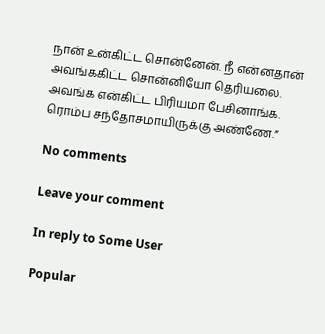நான் உன்கிட்ட சொன்னேன். நீ என்னதான் அவங்ககிட்ட சொன்னியோ தெரியலை. அவங்க என்கிட்ட பிரியமா பேசினாங்க. ரொம்ப சந்தோசமாயிருக்கு அண்ணே.”

No comments

Leave your comment

In reply to Some User

Popular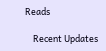Reads

    Recent Updates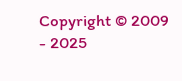Copyright © 2009 - 2025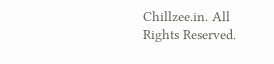Chillzee.in. All Rights Reserved.